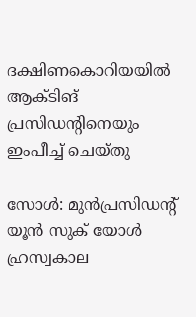ദക്ഷിണകൊറിയയിൽ ആക്ടിങ് പ്രസിഡന്റിനെയും ഇംപീച്ച് ചെയ്തു

സോൾ: മുൻപ്രസിഡന്റ് യൂൻ സുക് യോൾ ഹ്രസ്വകാല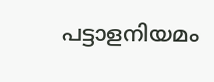പട്ടാളനിയമം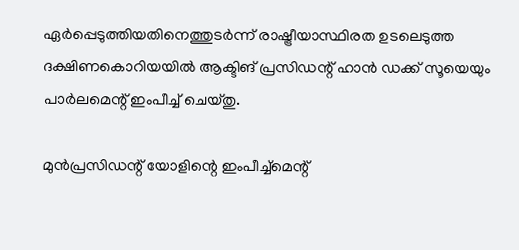ഏർപ്പെടുത്തിയതിനെത്തുടർന്ന് രാഷ്ട്രീയാസ്ഥിരത ഉടലെടുത്ത ദക്ഷിണകൊറിയയിൽ ആക്ടിങ് പ്രസിഡന്റ് ഹാൻ ഡക്ക് സൂയെയും പാർലമെന്റ് ഇംപീച്ച് ചെയ്തു.

മുൻപ്രസിഡന്റ് യോളിന്റെ ഇംപീച്ച്‌മെന്റ്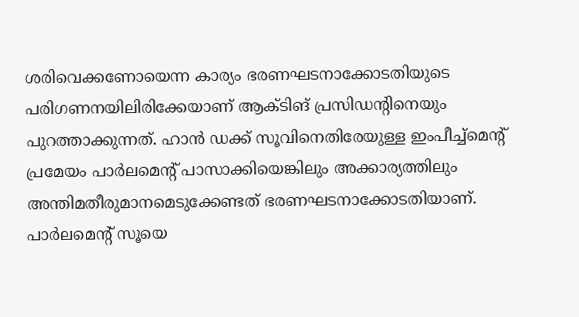ശരിവെക്കണോയെന്ന കാര്യം ഭരണഘടനാക്കോടതിയുടെ പരിഗണനയിലിരിക്കേയാണ് ആക്ടിങ് പ്രസിഡന്റിനെയും പുറത്താക്കുന്നത്. ഹാൻ ഡക്ക് സൂവിനെതിരേയുള്ള ഇംപീച്ച്‌മെന്റ് പ്രമേയം പാർലമെന്റ് പാസാക്കിയെങ്കിലും അക്കാര്യത്തിലും അന്തിമതീരുമാനമെടുക്കേണ്ടത് ഭരണഘടനാക്കോടതിയാണ്. പാർലമെന്റ് സൂയെ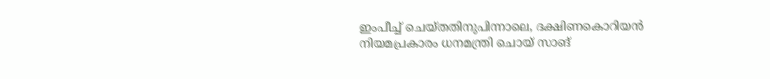ഇംപീച്ച് ചെയ്തതിനുപിന്നാലെ, ദക്ഷിണകൊറിയൻ നിയമപ്രകാരം ധനമന്ത്രി ചൊയ് സാങ്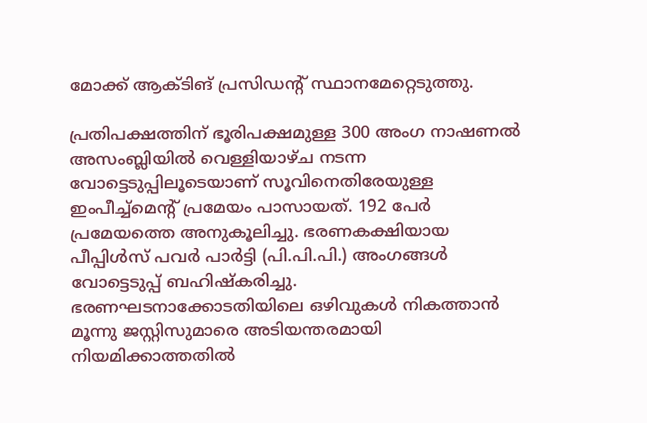മോക്ക് ആക്ടിങ് പ്രസിഡന്റ് സ്ഥാനമേറ്റെടുത്തു.

പ്രതിപക്ഷത്തിന് ഭൂരിപക്ഷമുള്ള 300 അംഗ നാഷണൽ അസംബ്ലിയിൽ വെള്ളിയാഴ്ച നടന്ന വോട്ടെടുപ്പിലൂടെയാണ് സൂവിനെതിരേയുള്ള ഇംപീച്ച്മെന്റ് പ്രമേയം പാസായത്. 192 പേർ പ്രമേയത്തെ അനുകൂലിച്ചു. ഭരണകക്ഷിയായ പീപ്പിൾസ് പവർ പാർട്ടി (പി.പി.പി.) അംഗങ്ങൾ വോട്ടെടുപ്പ് ബഹിഷ്കരിച്ചു. ഭരണഘടനാക്കോടതിയിലെ ഒഴിവുകൾ നികത്താൻ മൂന്നു ജസ്റ്റിസുമാരെ അടിയന്തരമായി നിയമിക്കാത്തതിൽ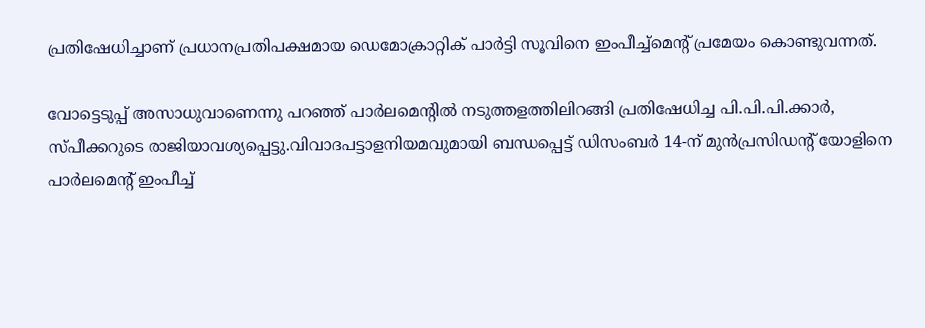പ്രതിഷേധിച്ചാണ് പ്രധാനപ്രതിപക്ഷമായ ഡെമോക്രാറ്റിക് പാർട്ടി സൂവിനെ ഇംപീച്ച്‌മെന്റ് പ്രമേയം കൊണ്ടുവന്നത്.

വോട്ടെടുപ്പ് അസാധുവാണെന്നു പറഞ്ഞ് പാർലമെന്റിൽ നടുത്തളത്തിലിറങ്ങി പ്രതിഷേധിച്ച പി.പി.പി.ക്കാർ, സ്പീക്കറുടെ രാജിയാവശ്യപ്പെട്ടു.വിവാദപട്ടാളനിയമവുമായി ബന്ധപ്പെട്ട് ഡിസംബർ 14-ന് മുൻപ്രസിഡന്റ് യോളിനെ പാർലമെന്റ് ഇംപീച്ച്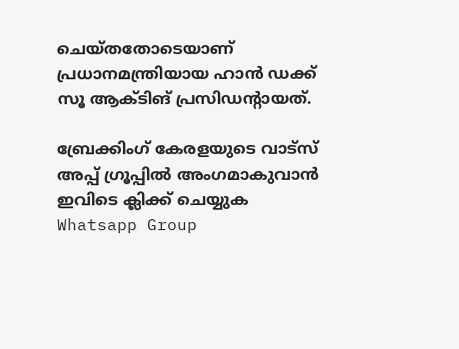ചെയ്തതോടെയാണ് പ്രധാനമന്ത്രിയായ ഹാൻ ഡക്ക് സൂ ആക്ടിങ് പ്രസിഡന്റായത്.

ബ്രേക്കിംഗ് കേരളയുടെ വാട്സ് അപ്പ് ഗ്രൂപ്പിൽ അംഗമാകുവാൻ ഇവിടെ ക്ലിക്ക് ചെയ്യുക Whatsapp Group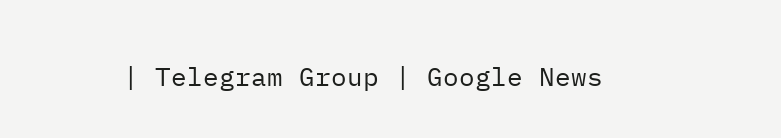| Telegram Group | Google News